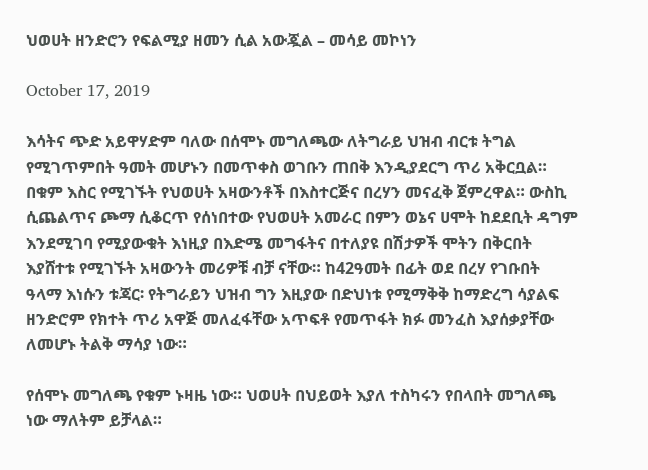ህወሀት ዘንድሮን የፍልሚያ ዘመን ሲል አውጇል – መሳይ መኮነን

October 17, 2019

እሳትና ጭድ አይዋሃድም ባለው በሰሞኑ መግለጫው ለትግራይ ህዝብ ብርቱ ትግል የሚገጥምበት ዓመት መሆኑን በመጥቀስ ወገቡን ጠበቅ እንዲያደርግ ጥሪ አቅርቧል። በቁም እስር የሚገኙት የህወሀት አዛውንቶች በእስተርጅና በረሃን መናፈቅ ጀምረዋል። ውስኪ ሲጨልጥና ጮማ ሲቆርጥ የሰነበተው የህወሀት አመራር በምን ወኔና ሀሞት ከደደቢት ዳግም እንደሚገባ የሚያውቁት እነዚያ በእድሜ መግፋትና በተለያዩ በሽታዎች ሞትን በቅርበት እያሸተቱ የሚገኙት አዛውንት መሪዎቹ ብቻ ናቸው። ከ42ዓመት በፊት ወደ በረሃ የገቡበት ዓላማ እነሱን ቱጃር፡ የትግራይን ህዝብ ግን እዚያው በድህነቱ የሚማቅቅ ከማድረግ ሳያልፍ ዘንድሮም የክተት ጥሪ አዋጅ መለፈፋቸው አጥፍቶ የመጥፋት ክፉ መንፈስ እያሰቃያቸው ለመሆኑ ትልቅ ማሳያ ነው።

የሰሞኑ መግለጫ የቁም ኑዛዜ ነው። ህወሀት በህይወት እያለ ተስካሩን የበላበት መግለጫ ነው ማለትም ይቻላል።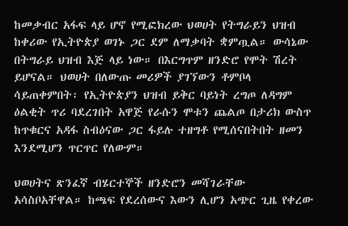ከመቃብር አፋፍ ላይ ሆኖ የሚፎክረው ህወሀት የትግራይን ህዝብ ከቀሪው የኢትዮጵያ ወገኑ ጋር ደም ለማቃባት ቋምጧል። ውሳኔው በትግራይ ህዝብ እጅ ላይ ነው። በእርግጥም ዘንድሮ የሞት ሽረት ይሆናል። ህወሀት በለውጡ መሪዎች ያገኘውን ቶምቦላ ሳይጠቀምበት፡ የኢትዮጵያን ህዝብ ይቅር ባይነት ረግጦ ለዳግም ዕልቂት ጥሪ ባደረገበት አዋጅ የራሱን ሞቱን ጨልጦ በታሪክ ውስጥ ከጥቁርና አዳፋ ስብዕናው ጋር ፋይሉ ተዘግቶ የሚሰናበትበት ዘመን እንደሚሆን ጥርጥር የለውም።

ህወሀትና ጽንፈኛ ብሄርተኞች ዘንድሮን መሻገራቸው አሳስቦአቸዋል። ከጫፍ የደረሰውና እውን ሊሆን አጭር ጊዜ የቀረው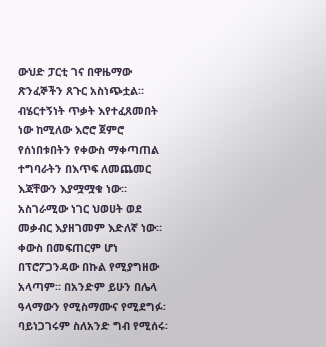ውህድ ፓርቲ ገና በዋዜማው ጽንፈኞችን ጸጉር አስነጭቷል። ብሄርተኝነት ጥቃት እየተፈጸመበት ነው ከሚለው እሮሮ ጀምሮ የሰነበቱበትን የቀውስ ማቀጣጠል ተግባራትን በእጥፍ ለመጨመር እጃቸውን እያሟሟቁ ነው። አስገራሚው ነገር ህወሀት ወደ መቃብር እያዘገመም እድለኛ ነው። ቀውስ በመፍጠርም ሆነ በፕሮፖጋንዳው በኩል የሚያግዘው አላጣም። በአንድም ይሁን በሌላ ዓላማውን የሚስማሙና የሚደግፉ፡ ባይነጋገሩም ስለአንድ ግብ የሚሰሩ፡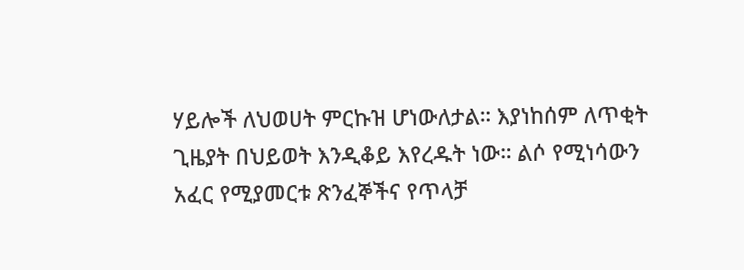ሃይሎች ለህወሀት ምርኩዝ ሆነውለታል። እያነከሰም ለጥቂት ጊዜያት በህይወት እንዲቆይ እየረዱት ነው። ልሶ የሚነሳውን አፈር የሚያመርቱ ጽንፈኞችና የጥላቻ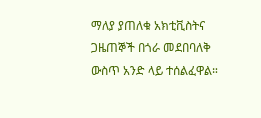ማለያ ያጠለቁ አክቲቪስትና ጋዜጠኞች በጎራ መደበባለቅ ውስጥ አንድ ላይ ተሰልፈዋል።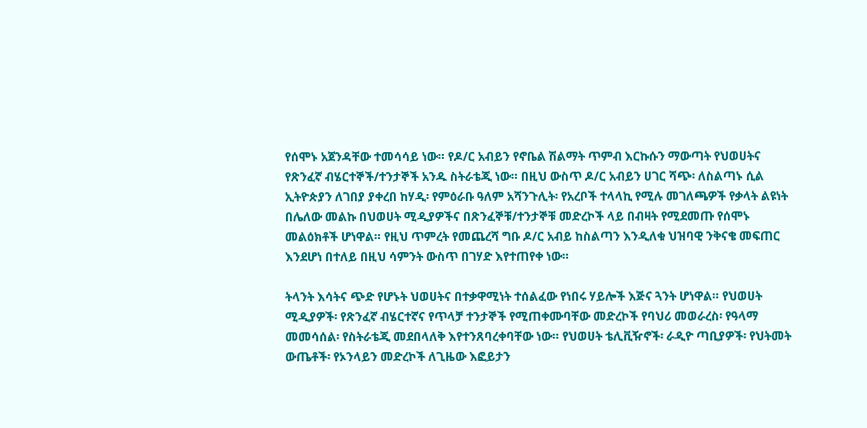የሰሞኑ አጀንዳቸው ተመሳሳይ ነው። የዶ/ር አብይን የኖቤል ሽልማት ጥምብ እርኩሱን ማውጣት የህወሀትና የጽንፈኛ ብሄርተኞች/ተንታኞች አንዱ ስትራቴጂ ነው። በዚህ ውስጥ ዶ/ር አብይን ሀገር ሻጭ፡ ለስልጣኑ ሲል ኢትዮጵያን ለገበያ ያቀረበ ከሃዲ፡ የምዕራቡ ዓለም አሻንጉሊት፡ የአረቦች ተላላኪ የሚሉ መገለጫዎች የቃላት ልዩነት በሌለው መልኩ በህወሀት ሚዲያዎችና በጽንፈኞቹ/ተንታኞቹ መድረኮች ላይ በብዛት የሚደመጡ የሰሞኑ መልዕክቶች ሆነዋል። የዚህ ጥምረት የመጨረሻ ግቡ ዶ/ር አብይ ከስልጣን እንዲለቁ ህዝባዊ ንቅናቄ መፍጠር እንደሆነ በተለይ በዚህ ሳምንት ውስጥ በገሃድ እየተጠየቀ ነው።

ትላንት እሳትና ጭድ የሆኑት ህወሀትና በተቃዋሚነት ተሰልፈው የነበሩ ሃይሎች እጅና ጓንት ሆነዋል። የህወሀት ሚዲያዎች፡ የጽንፈኛ ብሄርተኛና የጥላቻ ተንታኞች የሚጠቀሙባቸው መድረኮች የባህሪ መወራረስ፡ የዓላማ መመሳሰል፡ የስትራቴጂ መደበላለቅ እየተንጸባረቀባቸው ነው። የህወሀት ቴሊቪዥኖች፡ ራዲዮ ጣቢያዎች፡ የህትመት ውጤቶች፡ የኦንላይን መድረኮች ለጊዜው እፎይታን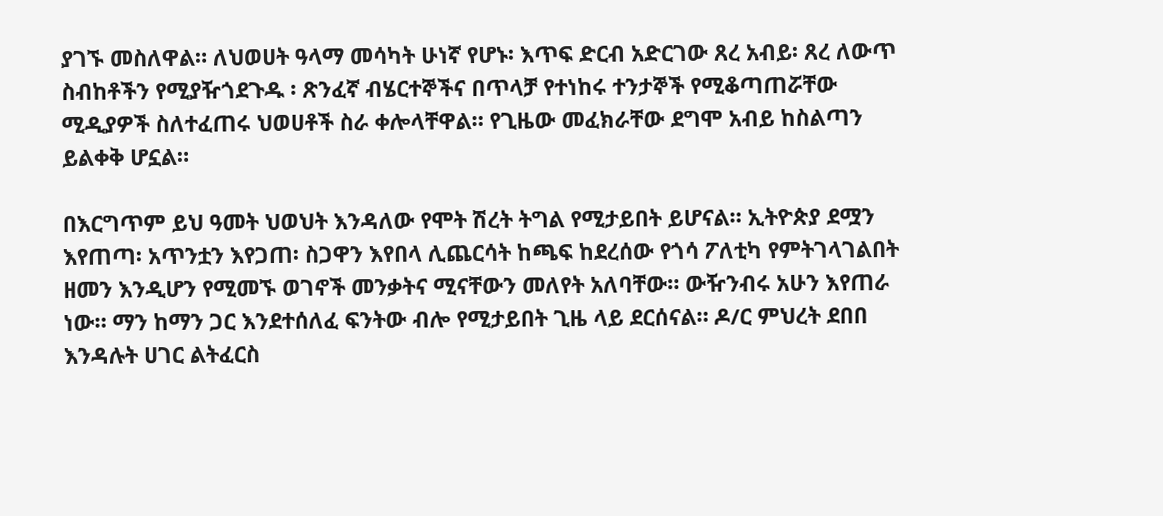ያገኙ መስለዋል። ለህወሀት ዓላማ መሳካት ሁነኛ የሆኑ፡ እጥፍ ድርብ አድርገው ጸረ አብይ፡ ጸረ ለውጥ ስብከቶችን የሚያዥጎደጉዱ ፡ ጽንፈኛ ብሄርተኞችና በጥላቻ የተነከሩ ተንታኞች የሚቆጣጠሯቸው ሚዲያዎች ስለተፈጠሩ ህወሀቶች ስራ ቀሎላቸዋል። የጊዜው መፈክራቸው ደግሞ አብይ ከስልጣን ይልቀቅ ሆኗል።

በእርግጥም ይህ ዓመት ህወህት እንዳለው የሞት ሽረት ትግል የሚታይበት ይሆናል። ኢትዮጵያ ደሟን እየጠጣ፡ አጥንቷን እየጋጠ፡ ስጋዋን እየበላ ሊጨርሳት ከጫፍ ከደረሰው የጎሳ ፖለቲካ የምትገላገልበት ዘመን እንዲሆን የሚመኙ ወገኖች መንቃትና ሚናቸውን መለየት አለባቸው። ውዥንብሩ አሁን እየጠራ ነው። ማን ከማን ጋር እንደተሰለፈ ፍንትው ብሎ የሚታይበት ጊዜ ላይ ደርሰናል። ዶ/ር ምህረት ደበበ እንዳሉት ሀገር ልትፈርስ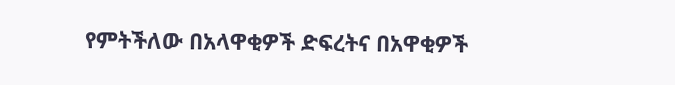የምትችለው በአላዋቂዎች ድፍረትና በአዋቂዎች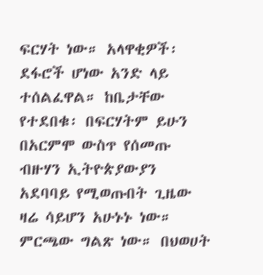ፍርሃት ነው። አላዋቂዎች፡ ደፋሮች ሆነው አንድ ላይ ተሰልፈዋል። ከቤታቸው የተደበቁ፡ በፍርሃትም ይሁን በአርምሞ ውስጥ የሰመጡ ብዙሃን ኢትዮጵያውያን አደባባይ የሚወጡበት ጊዜው ዛሬ ሳይሆን አሁኑኑ ነው። ምርጫው ግልጽ ነው። በህወሀት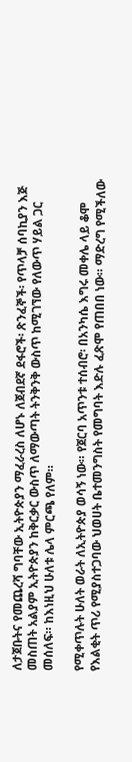ለታጀቡትና የመጨረሻ ግባቸው ኢትዮጵያን ማፈራረስ ለሆኑ ለጀብደኛ ደፋሮች፡ ጽንፈኞች፡ የጥላቻ ሰባኪያን እጅ መስጠት አልያም ኢትዮጵያን ከቅርቃር ውስጥ ለማውጣት ትንቅንቅ ውስጥ ከሚገኘው የለውጥ ሃይል ጋር መሰለፍ። ከእነዚህ ሁለቱ ሌላ ምርጫ የለም።

የሚቀጥሉት ሁለት ወራት ለኢትዮጵያ ወሳኝ ነው። የጀርባ አጥንቱ ተሰብሮ፡ በአንካሴ እግሩ መቀሌ ላይ ቆሞ የእልቂት ጥሪ የሚያስተጋባው ህወሀት ቤተመንግስት የመግባት እድሉ ፈጽሞ የጠበበ ነው። ማድረግ የሚችለው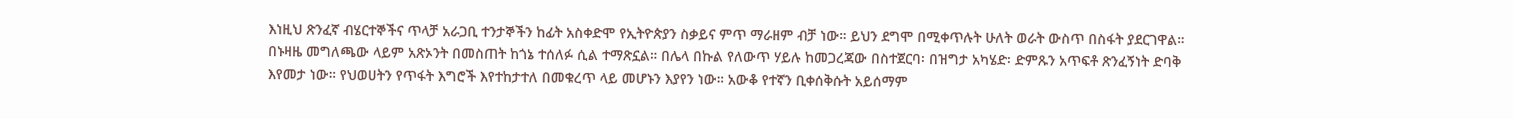እነዚህ ጽንፈኛ ብሄርተኞችና ጥላቻ አራጋቢ ተንታኞችን ከፊት አስቀድሞ የኢትዮጵያን ስቃይና ምጥ ማራዘም ብቻ ነው። ይህን ደግሞ በሚቀጥሉት ሁለት ወራት ውስጥ በስፋት ያደርገዋል። በኑዛዜ መግለጫው ላይም አጽኦንት በመስጠት ከጎኔ ተሰለፉ ሲል ተማጽኗል። በሌላ በኩል የለውጥ ሃይሉ ከመጋረጃው በስተጀርባ፡ በዝግታ አካሄድ፡ ድምጹን አጥፍቶ ጽንፈኝነት ድባቅ እየመታ ነው። የህወሀትን የጥፋት እግሮች እየተከታተለ በመቁረጥ ላይ መሆኑን እያየን ነው። አውቆ የተኛን ቢቀሰቅሱት አይሰማም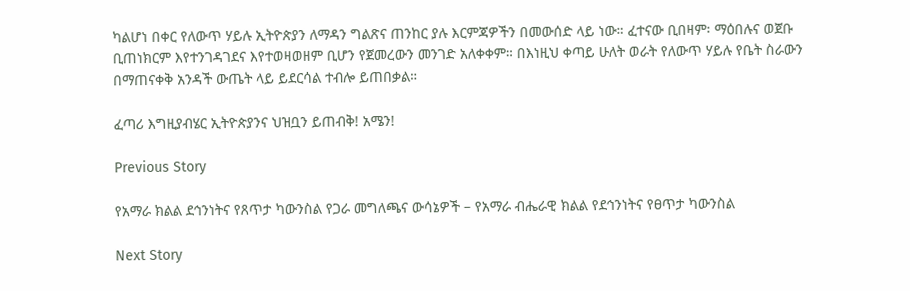ካልሆነ በቀር የለውጥ ሃይሉ ኢትዮጵያን ለማዳን ግልጽና ጠንከር ያሉ እርምጃዎችን በመውሰድ ላይ ነው። ፈተናው ቢበዛም፡ ማዕበሉና ወጀቡ ቢጠነክርም እየተንገዳገደና እየተወዛወዘም ቢሆን የጀመረውን መንገድ አለቀቀም። በእነዚህ ቀጣይ ሁለት ወራት የለውጥ ሃይሉ የቤት ስራውን በማጠናቀቅ አንዳች ውጤት ላይ ይደርሳል ተብሎ ይጠበቃል።

ፈጣሪ እግዚያብሄር ኢትዮጵያንና ህዝቧን ይጠብቅ! አሜን!

Previous Story

የአማራ ክልል ደኅንነትና የጸጥታ ካውንስል የጋራ መግለጫና ውሳኔዎች – የአማራ ብሔራዊ ክልል የደኅንነትና የፀጥታ ካውንስል

Next Story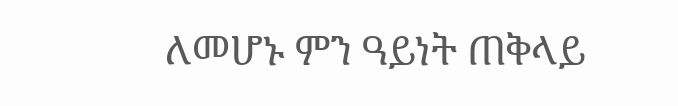ለመሆኑ ምን ዓይነት ጠቅላይ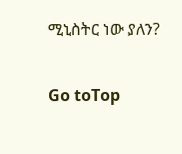ሚኒስትር ነው ያለን?

Go toTop